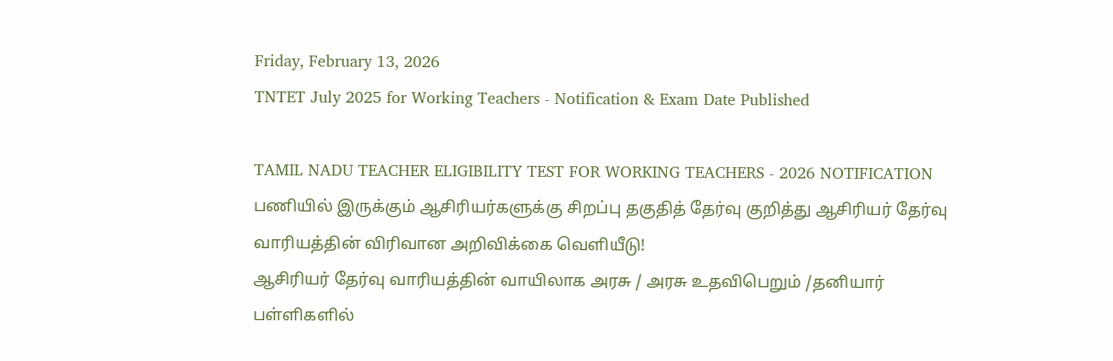Friday, February 13, 2026
TNTET July 2025 for Working Teachers - Notification & Exam Date Published

TAMIL NADU TEACHER ELIGIBILITY TEST FOR WORKING TEACHERS - 2026 NOTIFICATION
பணியில் இருக்கும் ஆசிரியர்களுக்கு சிறப்பு தகுதித் தேர்வு குறித்து ஆசிரியர் தேர்வு வாரியத்தின் விரிவான அறிவிக்கை வெளியீடு!
ஆசிரியர் தேர்வு வாரியத்தின் வாயிலாக அரசு / அரசு உதவிபெறும் /தனியார் பள்ளிகளில்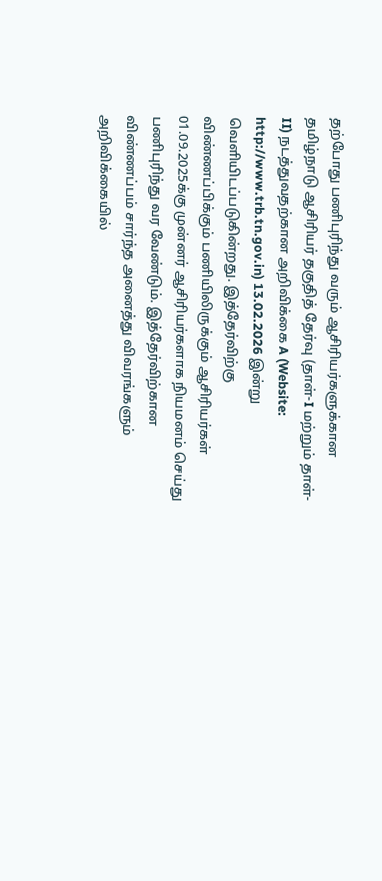தற்போது பணிபுரிந்து வரும் ஆசிரியர்களுக்கான தமிழ்நாடு ஆசிரியர் தகுதித் தேர்வு (தாள்-I மற்றும் தாள்-II) நடத்துவதற்கான அறிவிக்கை A (Website: http://www.trb.tn.gov.in) 13.02.2026 இன்று வெளியிடப்படுகின்றது. இத்தேர்விற்கு விண்ணப்பிக்கும் பணியிலிருக்கும் ஆசிரியர்கள் 01.09.2025க்கு முன்னர் ஆசிரியர்களாக நியமனம் செய்து பணிபுரிந்து வர வேண்டும். இத்தேர்விற்கான விண்ணப்பம் சார்ந்த அனைத்து விவரங்களும் அறிவிக்கையில்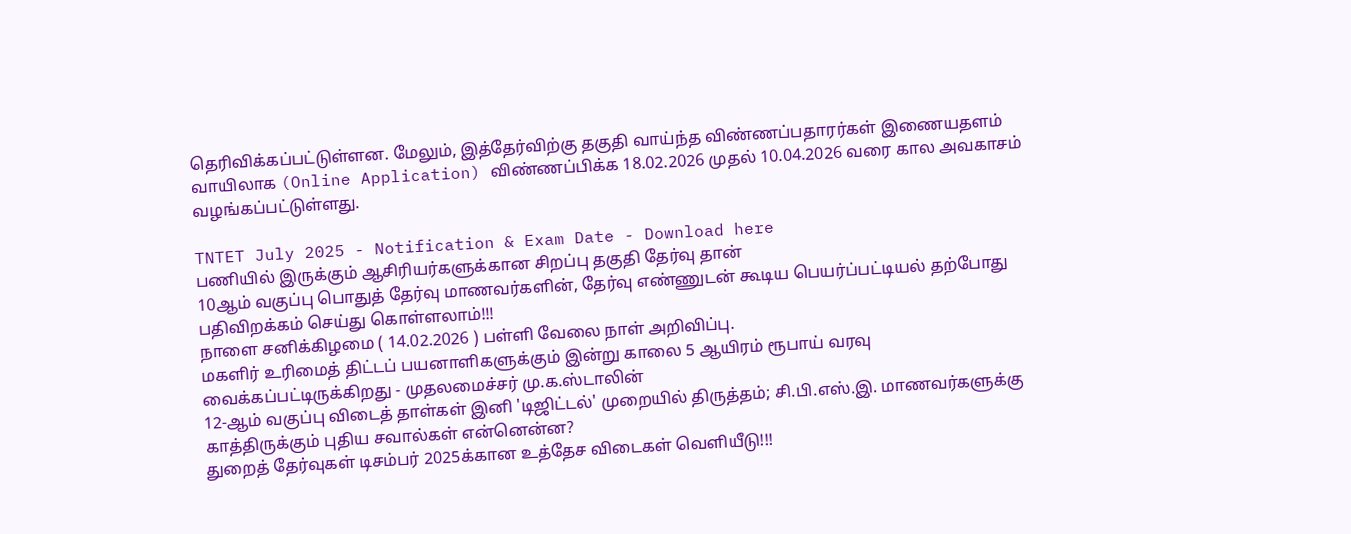தெரிவிக்கப்பட்டுள்ளன. மேலும், இத்தேர்விற்கு தகுதி வாய்ந்த விண்ணப்பதாரர்கள் இணையதளம் வாயிலாக (Online Application) விண்ணப்பிக்க 18.02.2026 முதல் 10.04.2026 வரை கால அவகாசம் வழங்கப்பட்டுள்ளது.

TNTET July 2025 - Notification & Exam Date - Download here
பணியில் இருக்கும் ஆசிரியர்களுக்கான சிறப்பு தகுதி தேர்வு தான்
10ஆம் வகுப்பு பொதுத் தேர்வு மாணவர்களின், தேர்வு எண்ணுடன் கூடிய பெயர்ப்பட்டியல் தற்போது பதிவிறக்கம் செய்து கொள்ளலாம்!!!
நாளை சனிக்கிழமை ( 14.02.2026 ) பள்ளி வேலை நாள் அறிவிப்பு.
மகளிர் உரிமைத் திட்டப் பயனாளிகளுக்கும் இன்று காலை 5 ஆயிரம் ரூபாய் வரவு வைக்கப்பட்டிருக்கிறது - முதலமைச்சர் மு.க.ஸ்டாலின்
12-ஆம் வகுப்பு விடைத் தாள்கள் இனி 'டிஜிட்டல்' முறையில் திருத்தம்; சி.பி.எஸ்.இ. மாணவர்களுக்கு காத்திருக்கும் புதிய சவால்கள் என்னென்ன?
துறைத் தேர்வுகள் டிசம்பர் 2025க்கான உத்தேச விடைகள் வெளியீடு!!!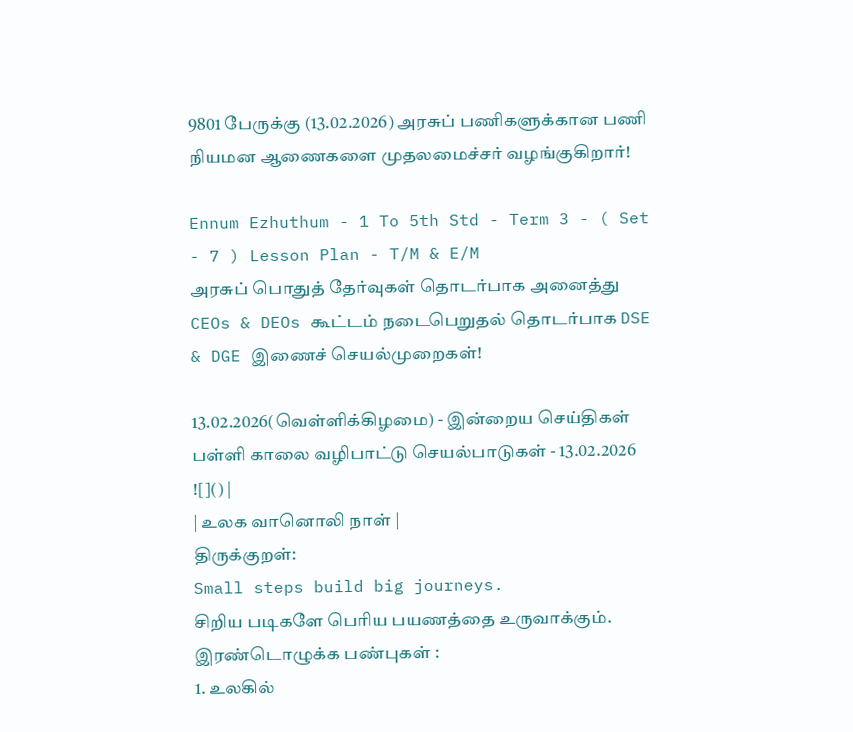9801 பேருக்கு (13.02.2026) அரசுப் பணிகளுக்கான பணி நியமன ஆணைகளை முதலமைச்சர் வழங்குகிறார்!

Ennum Ezhuthum - 1 To 5th Std - Term 3 - ( Set - 7 ) Lesson Plan - T/M & E/M
அரசுப் பொதுத் தேர்வுகள் தொடர்பாக அனைத்து CEOs & DEOs கூட்டம் நடைபெறுதல் தொடர்பாக DSE & DGE இணைச் செயல்முறைகள்!

13.02.2026(வெள்ளிக்கிழமை) - இன்றைய செய்திகள்
பள்ளி காலை வழிபாட்டு செயல்பாடுகள் - 13.02.2026
![]() |
| உலக வானொலி நாள் |
திருக்குறள்:
Small steps build big journeys.
சிறிய படிகளே பெரிய பயணத்தை உருவாக்கும்.
இரண்டொழுக்க பண்புகள் :
1. உலகில்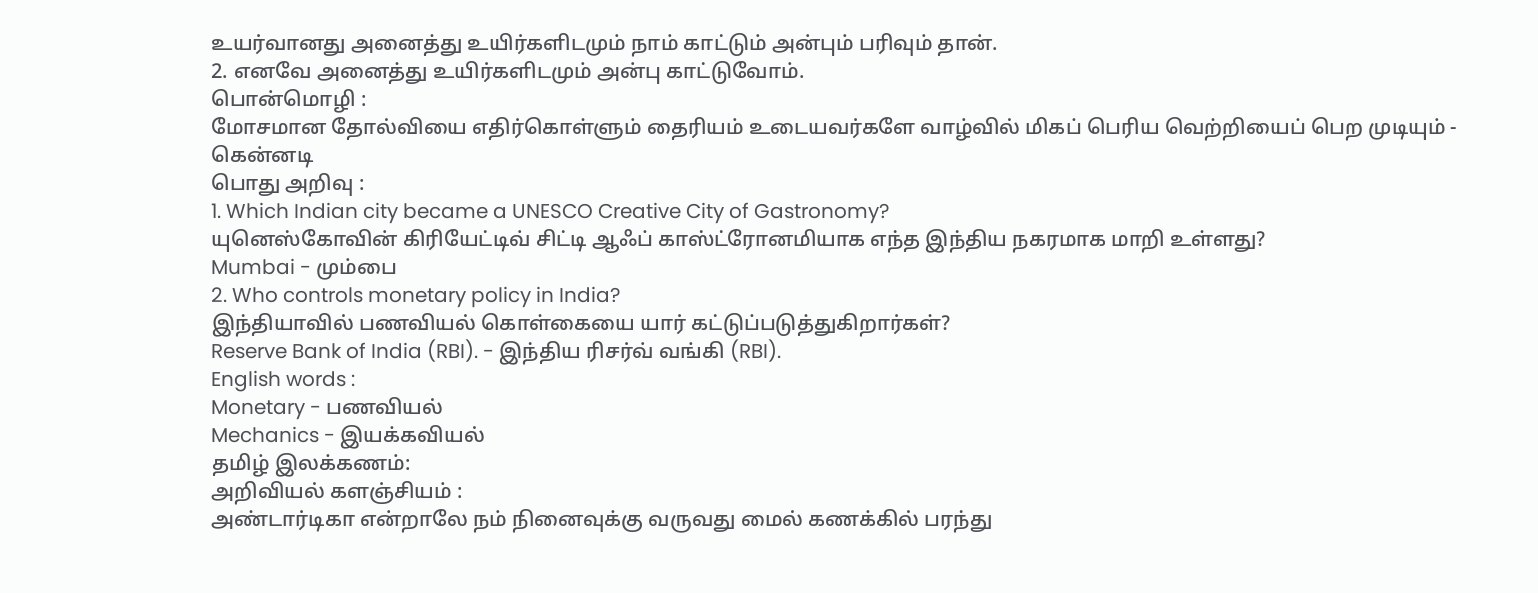உயர்வானது அனைத்து உயிர்களிடமும் நாம் காட்டும் அன்பும் பரிவும் தான்.
2. எனவே அனைத்து உயிர்களிடமும் அன்பு காட்டுவோம்.
பொன்மொழி :
மோசமான தோல்வியை எதிர்கொள்ளும் தைரியம் உடையவர்களே வாழ்வில் மிகப் பெரிய வெற்றியைப் பெற முடியும் - கென்னடி
பொது அறிவு :
1. Which Indian city became a UNESCO Creative City of Gastronomy?
யுனெஸ்கோவின் கிரியேட்டிவ் சிட்டி ஆஃப் காஸ்ட்ரோனமியாக எந்த இந்திய நகரமாக மாறி உள்ளது?
Mumbai - மும்பை
2. Who controls monetary policy in India?
இந்தியாவில் பணவியல் கொள்கையை யார் கட்டுப்படுத்துகிறார்கள்?
Reserve Bank of India (RBI). - இந்திய ரிசர்வ் வங்கி (RBI).
English words :
Monetary - பணவியல்
Mechanics - இயக்கவியல்
தமிழ் இலக்கணம்:
அறிவியல் களஞ்சியம் :
அண்டார்டிகா என்றாலே நம் நினைவுக்கு வருவது மைல் கணக்கில் பரந்து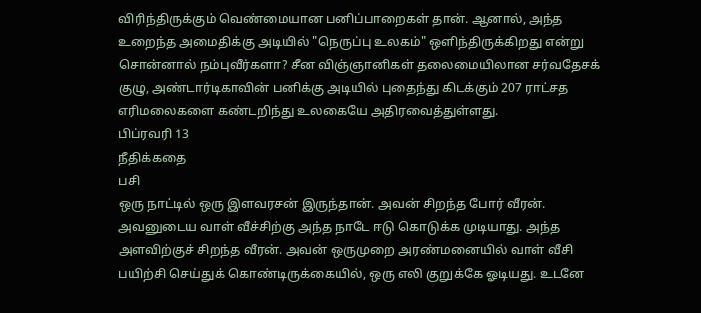விரிந்திருக்கும் வெண்மையான பனிப்பாறைகள் தான். ஆனால், அந்த உறைந்த அமைதிக்கு அடியில் "நெருப்பு உலகம்" ஒளிந்திருக்கிறது என்று சொன்னால் நம்புவீர்களா? சீன விஞ்ஞானிகள் தலைமையிலான சர்வதேசக் குழு, அண்டார்டிகாவின் பனிக்கு அடியில் புதைந்து கிடக்கும் 207 ராட்சத எரிமலைகளை கண்டறிந்து உலகையே அதிரவைத்துள்ளது.
பிப்ரவரி 13
நீதிக்கதை
பசி
ஒரு நாட்டில் ஒரு இளவரசன் இருந்தான். அவன் சிறந்த போர் வீரன். அவனுடைய வாள் வீச்சிற்கு அந்த நாடே ஈடு கொடுக்க முடியாது. அந்த அளவிற்குச் சிறந்த வீரன். அவன் ஒருமுறை அரண்மனையில் வாள் வீசி பயிற்சி செய்துக் கொண்டிருக்கையில், ஒரு எலி குறுக்கே ஓடியது. உடனே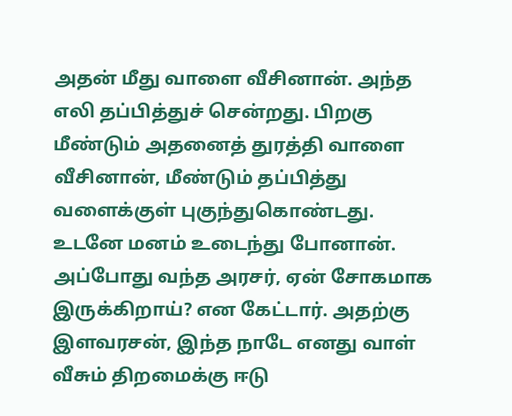அதன் மீது வாளை வீசினான். அந்த எலி தப்பித்துச் சென்றது. பிறகு மீண்டும் அதனைத் துரத்தி வாளை வீசினான், மீண்டும் தப்பித்து வளைக்குள் புகுந்துகொண்டது. உடனே மனம் உடைந்து போனான்.
அப்போது வந்த அரசர், ஏன் சோகமாக இருக்கிறாய்? என கேட்டார். அதற்கு இளவரசன், இந்த நாடே எனது வாள் வீசும் திறமைக்கு ஈடு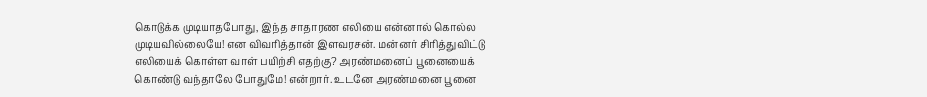கொடுக்க முடியாதபோது, இந்த சாதாரண எலியை என்னால் கொல்ல முடியவில்லையே! என விவரித்தான் இளவரசன். மன்னர் சிரித்துவிட்டு எலியைக் கொள்ள வாள் பயிற்சி எதற்கு? அரண்மனைப் பூனையைக் கொண்டு வந்தாலே போதுமே! என்றார். உடனே அரண்மனை பூனை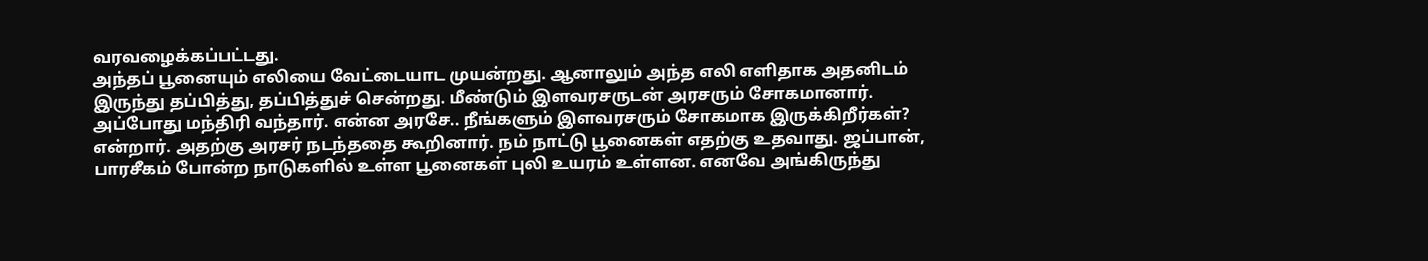வரவழைக்கப்பட்டது.
அந்தப் பூனையும் எலியை வேட்டையாட முயன்றது. ஆனாலும் அந்த எலி எளிதாக அதனிடம் இருந்து தப்பித்து, தப்பித்துச் சென்றது. மீண்டும் இளவரசருடன் அரசரும் சோகமானார். அப்போது மந்திரி வந்தார். என்ன அரசே.. நீங்களும் இளவரசரும் சோகமாக இருக்கிறீர்கள்? என்றார். அதற்கு அரசர் நடந்ததை கூறினார். நம் நாட்டு பூனைகள் எதற்கு உதவாது. ஜப்பான், பாரசீகம் போன்ற நாடுகளில் உள்ள பூனைகள் புலி உயரம் உள்ளன. எனவே அங்கிருந்து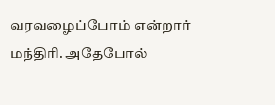வரவழைப்போம் என்றார் மந்திரி. அதேபோல்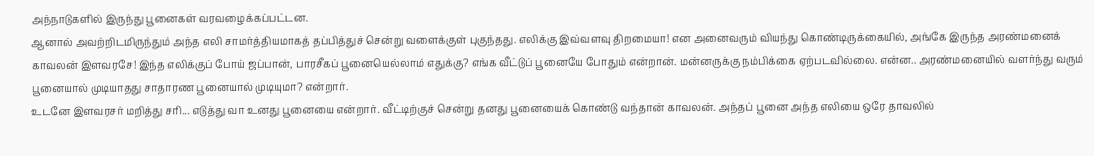அந்நாடுகளில் இருந்து பூனைகள் வரவழைக்கப்பட்டன.
ஆனால் அவற்றிடமிருந்தும் அந்த எலி சாமர்த்தியமாகத் தப்பித்துச் சென்று வளைக்குள் புகுந்தது. எலிக்கு இவ்வளவு திறமையா! என அனைவரும் வியந்து கொண்டிருக்கையில், அங்கே இருந்த அரண்மனைக் காவலன் இளவரசே! இந்த எலிக்குப் போய் ஜப்பான், பாரசீகப் பூனையெல்லாம் எதுக்கு? எங்க வீட்டுப் பூனையே போதும் என்றான். மன்னருக்கு நம்பிக்கை ஏற்படவில்லை. என்ன.. அரண்மனையில் வளர்ந்து வரும் பூனையால் முடியாதது சாதாரண பூனையால் முடியுமா? என்றார்.
உடனே இளவரசர் மறித்து சரி... எடுத்து வா உனது பூனையை என்றார். வீட்டிற்குச் சென்று தனது பூனையைக் கொண்டு வந்தான் காவலன். அந்தப் பூனை அந்த எலியை ஒரே தாவலில்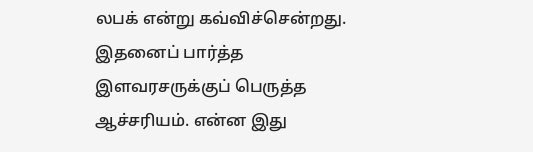லபக் என்று கவ்விச்சென்றது. இதனைப் பார்த்த இளவரசருக்குப் பெருத்த ஆச்சரியம். என்ன இது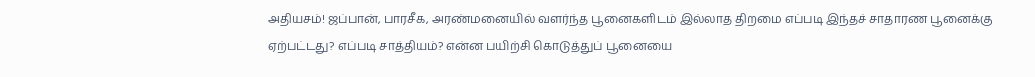அதியசம்! ஜப்பான், பாரசீக, அரண்மனையில் வளர்ந்த பூனைகளிடம் இல்லாத திறமை எப்படி இந்தச் சாதாரண பூனைக்கு ஏற்பட்டது? எப்படி சாத்தியம்? என்ன பயிற்சி கொடுத்துப் பூனையை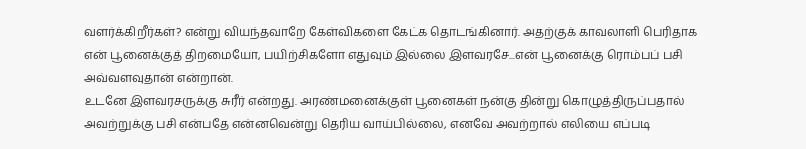வளர்க்கிறீர்கள்? என்று வியந்தவாறே கேள்விகளை கேட்க தொடங்கினார். அதற்குக் காவலாளி பெரிதாக என் பூனைக்குத் திறமையோ, பயிற்சிகளோ எதுவும் இல்லை இளவரசே...என் பூனைக்கு ரொம்பப் பசி அவ்வளவுதான் என்றான்.
உடனே இளவரசருக்கு சுரீர் என்றது. அரண்மனைக்குள் பூனைகள் நன்கு தின்று கொழுத்திருப்பதால் அவற்றுக்கு பசி என்பதே என்னவென்று தெரிய வாய்பில்லை, எனவே அவற்றால் எலியை எப்படி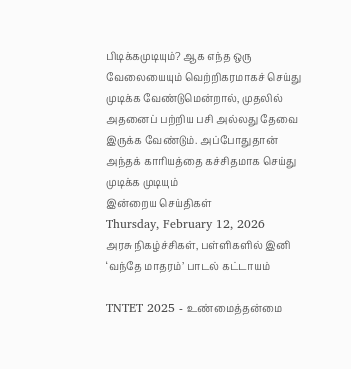பிடிக்கமுடியும்? ஆக எந்த ஒரு வேலையையும் வெற்றிகரமாகச் செய்து முடிக்க வேண்டுமென்றால், முதலில் அதனைப் பற்றிய பசி அல்லது தேவை இருக்க வேண்டும். அப்போதுதான் அந்தக் காரியத்தை கச்சிதமாக செய்து முடிக்க முடியும்
இன்றைய செய்திகள்
Thursday, February 12, 2026
அரசு நிகழ்ச்சிகள், பள்ளிகளில் இனி ‘வந்தே மாதரம்’ பாடல் கட்டாயம்

TNTET 2025 - உண்மைத்தன்மை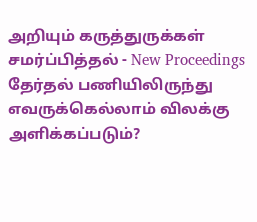அறியும் கருத்துருக்கள் சமர்ப்பித்தல் - New Proceedings
தேர்தல் பணியிலிருந்து எவருக்கெல்லாம் விலக்கு அளிக்கப்படும்?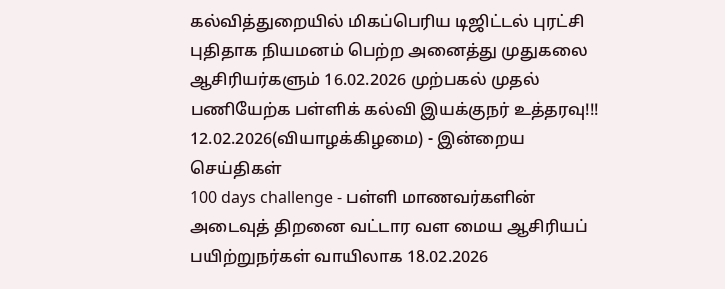கல்வித்துறையில் மிகப்பெரிய டிஜிட்டல் புரட்சி
புதிதாக நியமனம் பெற்ற அனைத்து முதுகலை ஆசிரியர்களும் 16.02.2026 முற்பகல் முதல் பணியேற்க பள்ளிக் கல்வி இயக்குநர் உத்தரவு!!!
12.02.2026(வியாழக்கிழமை) - இன்றைய செய்திகள்
100 days challenge - பள்ளி மாணவர்களின் அடைவுத் திறனை வட்டார வள மைய ஆசிரியப் பயிற்றுநர்கள் வாயிலாக 18.02.2026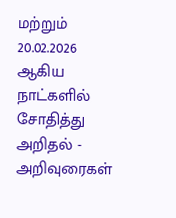மற்றும் 20.02.2026 ஆகிய நாட்களில் சோதித்து அறிதல் - அறிவுரைகள்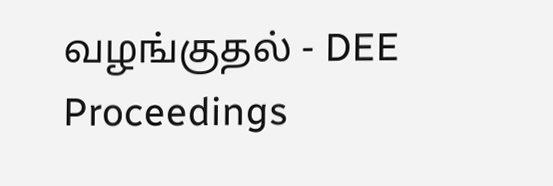வழங்குதல் - DEE Proceedings